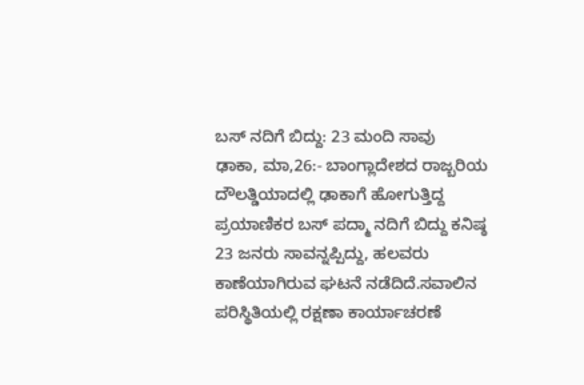ಬಸ್ ನದಿಗೆ ಬಿದ್ದು: 23 ಮಂದಿ ಸಾವು
ಢಾಕಾ, ಮಾ,26:- ಬಾಂಗ್ಲಾದೇಶದ ರಾಜ್ಬರಿಯ ದೌಲತ್ಡಿಯಾದಲ್ಲಿ ಢಾಕಾಗೆ ಹೋಗುತ್ತಿದ್ದ ಪ್ರಯಾಣಿಕರ ಬಸ್ ಪದ್ಮಾ ನದಿಗೆ ಬಿದ್ದು ಕನಿಷ್ಠ 23 ಜನರು ಸಾವನ್ನಪ್ಪಿದ್ದು, ಹಲವರು ಕಾಣೆಯಾಗಿರುವ ಘಟನೆ ನಡೆದಿದೆ.ಸವಾಲಿನ ಪರಿಸ್ಥಿತಿಯಲ್ಲಿ ರಕ್ಷಣಾ ಕಾರ್ಯಾಚರಣೆ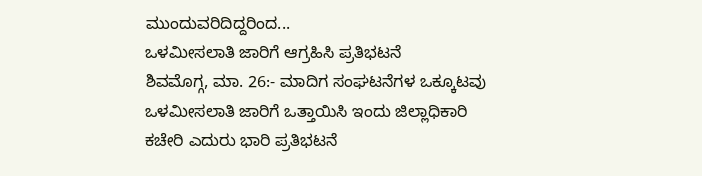ಮುಂದುವರಿದಿದ್ದರಿಂದ...
ಒಳಮೀಸಲಾತಿ ಜಾರಿಗೆ ಆಗ್ರಹಿಸಿ ಪ್ರತಿಭಟನೆ
ಶಿವಮೊಗ್ಗ, ಮಾ. 26:- ಮಾದಿಗ ಸಂಘಟನೆಗಳ ಒಕ್ಕೂಟವು ಒಳಮೀಸಲಾತಿ ಜಾರಿಗೆ ಒತ್ತಾಯಿಸಿ ಇಂದು ಜಿಲ್ಲಾಧಿಕಾರಿ ಕಚೇರಿ ಎದುರು ಭಾರಿ ಪ್ರತಿಭಟನೆ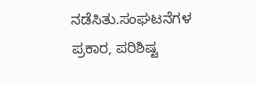ನಡೆಸಿತು.ಸಂಘಟನೆಗಳ ಪ್ರಕಾರ, ಪರಿಶಿಷ್ಟ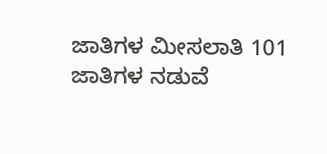ಜಾತಿಗಳ ಮೀಸಲಾತಿ 101 ಜಾತಿಗಳ ನಡುವೆ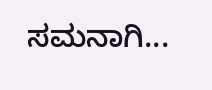ಸಮನಾಗಿ...